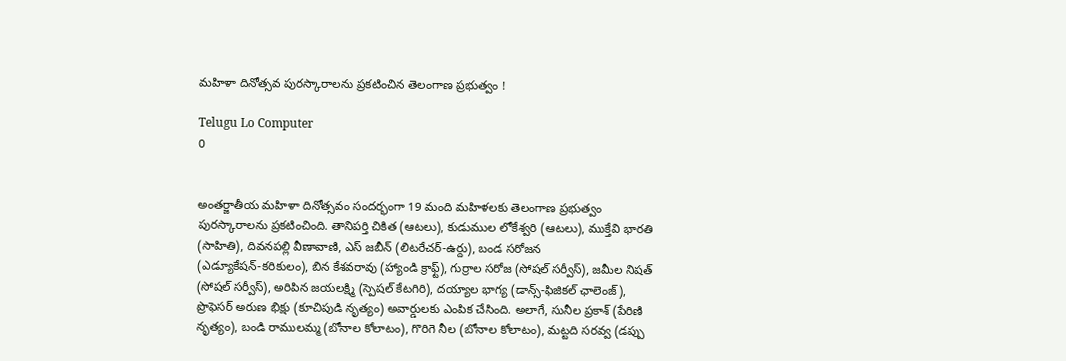మహిళా దినోత్సవ పురస్కారాలను ప్రకటించిన తెలంగాణ ప్రభుత్వం !

Telugu Lo Computer
0


అంతర్జాతీయ మహిళా దినోత్సవం సందర్భంగా 19 మంది మహిళలకు తెలంగాణ ప్రభుత్వం పురస్కారాలను ప్రకటించింది. తానిపర్తి చికిత (ఆటలు), కుడుముల లోకేశ్వరి (ఆటలు), ముక్తేవి భారతి (సాహితి), దివనపల్లి వీణావాణి, ఎస్‌ జబీన్‌ (లిటరేచర్-ఉర్దు), బండ సరోజన (ఎడ్యూకేషన్‌-కరికులం), బిన కేశవరావు (హ్యాండి క్రాఫ్ట్‌), గుర్రాల సరోజ (సోషల్‌ సర్వీస్‌), జమీల నిషత్‌ (సోషల్‌ సర్వీస్‌), అరిపిన జయలక్ష్మి (స్పెషల్‌ కేటగిరి), దయ్యాల భాగ్య (డాన్స్‌-ఫిజికల్‌ ఛాలెంజ్‌), ప్రొఫెసర్‌ అరుణ భిక్షు (కూచిపుడి నృత్యం) అవార్డులకు ఎంపిక చేసింది. అలాగే, సునీల ప్రకాశ్‌ (పేరిణి నృత్యం), బండి రాములమ్మ (బోనాల కోలాటం), గొరిగె నీల (బోనాల కోలాటం), మట్టది సరవ్వ (డప్పు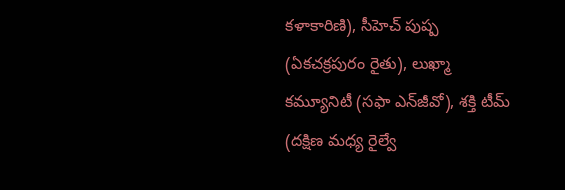కళాకారిణి), సీహెచ్‌ పుష్ప (ఏకచక్రపురం రైతు), లుఖ్మా కమ్యూనిటీ (సఫా ఎన్‌జీవో), శక్తి టీమ్‌ (దక్షిణ మధ్య రైల్వే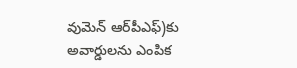వుమెన్‌ ఆర్‌పీఎఫ్‌)కు అవార్డులను ఎంపిక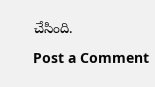చేసింది.

Post a Comment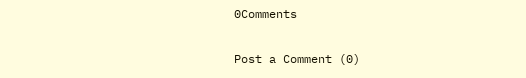0Comments

Post a Comment (0)